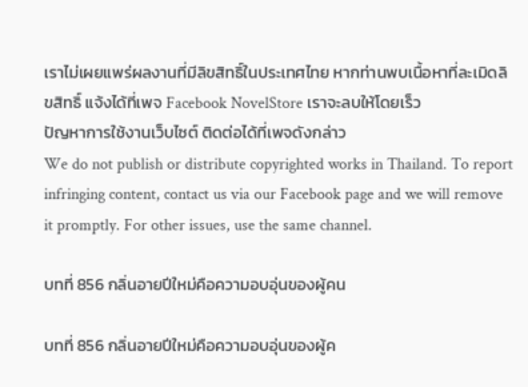เราไม่เผยแพร่ผลงานที่มีลิขสิทธิ์ในประเทศไทย หากท่านพบเนื้อหาที่ละเมิดลิขสิทธิ์ แจ้งได้ที่เพจ Facebook NovelStore เราจะลบให้โดยเร็ว
ปัญหาการใช้งานเว็บไซต์ ติดต่อได้ที่เพจดังกล่าว
We do not publish or distribute copyrighted works in Thailand. To report infringing content, contact us via our Facebook page and we will remove it promptly. For other issues, use the same channel.

บทที่ 856 กลิ่นอายปีใหม่คือความอบอุ่นของผู้คน

บทที่ 856 กลิ่นอายปีใหม่คือความอบอุ่นของผู้ค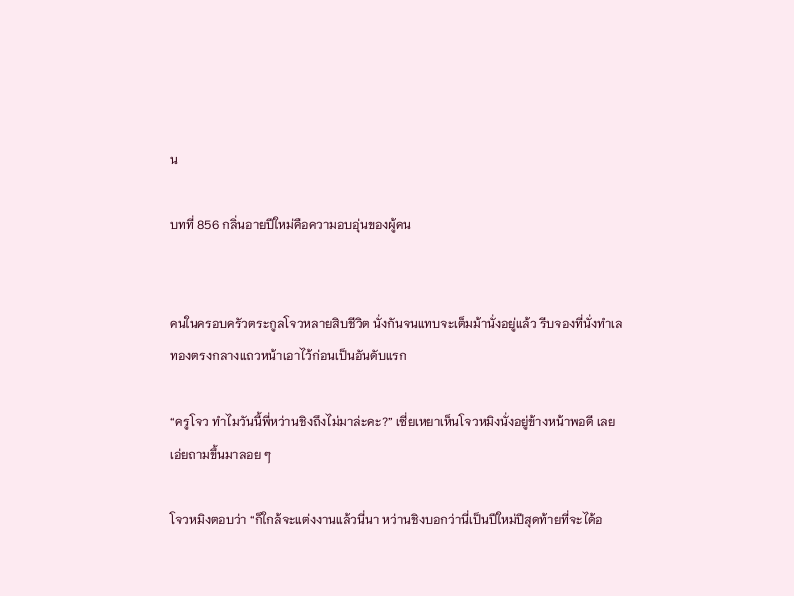น

บทที่ 856 กลิ่นอายปีใหม่คือความอบอุ่นของผู้คน


คนในครอบครัวตระกูลโจวหลายสิบชีวิต นั่งกันจนแทบจะเต็มม้านั่งอยู่แล้ว รีบจองที่นั่งทำเลทองตรงกลางแถวหน้าเอาไว้ก่อนเป็นอันดับแรก

“ครูโจว ทำไมวันนี้พี่หว่านชิงถึงไม่มาล่ะคะ?” เซี่ยเหยาเห็นโจวหมิงนั่งอยู่ข้างหน้าพอดี เลยเอ่ยถามขึ้นมาลอย ๆ

โจวหมิงตอบว่า “ก็ใกล้จะแต่งงานแล้วนี่นา หว่านชิงบอกว่านี่เป็นปีใหม่ปีสุดท้ายที่จะได้อ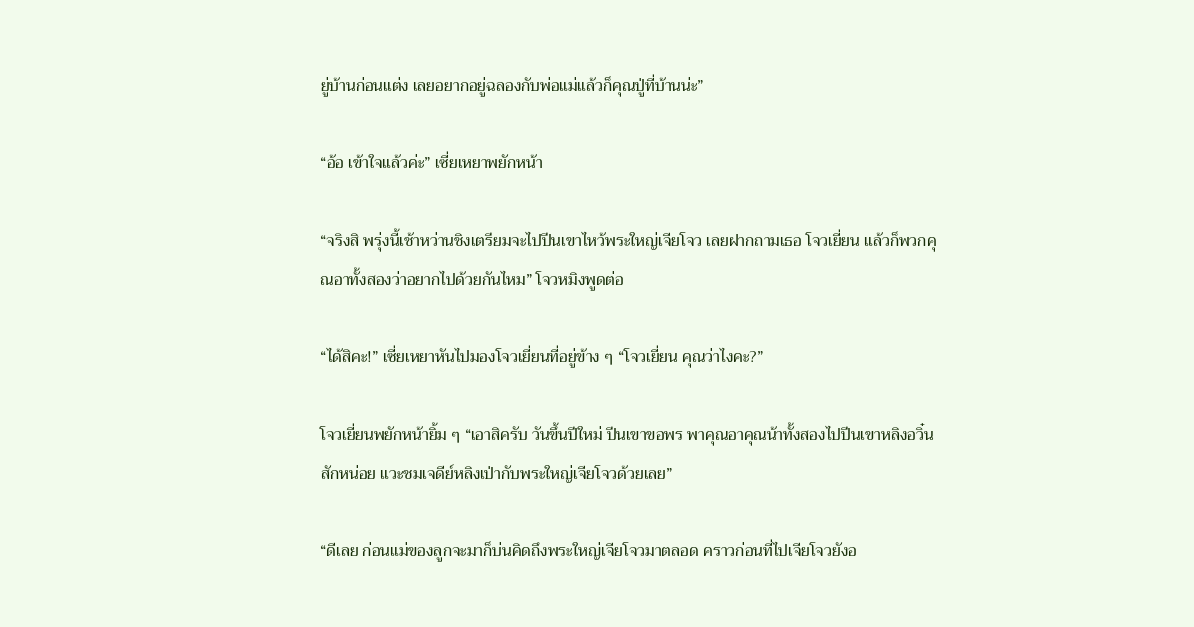ยู่บ้านก่อนแต่ง เลยอยากอยู่ฉลองกับพ่อแม่แล้วก็คุณปู่ที่บ้านน่ะ”

“อ้อ เข้าใจแล้วค่ะ” เซี่ยเหยาพยักหน้า

“จริงสิ พรุ่งนี้เช้าหว่านชิงเตรียมจะไปปีนเขาไหว้พระใหญ่เจียโจว เลยฝากถามเธอ โจวเยี่ยน แล้วก็พวกคุณอาทั้งสองว่าอยากไปด้วยกันไหม” โจวหมิงพูดต่อ

“ได้สิคะ!” เซี่ยเหยาหันไปมองโจวเยี่ยนที่อยู่ข้าง ๆ “โจวเยี่ยน คุณว่าไงคะ?”

โจวเยี่ยนพยักหน้ายิ้ม ๆ “เอาสิครับ วันขึ้นปีใหม่ ปีนเขาขอพร พาคุณอาคุณน้าทั้งสองไปปีนเขาหลิงอวิ๋นสักหน่อย แวะชมเจดีย์หลิงเป่ากับพระใหญ่เจียโจวด้วยเลย”

“ดีเลย ก่อนแม่ของลูกจะมาก็บ่นคิดถึงพระใหญ่เจียโจวมาตลอด คราวก่อนที่ไปเจียโจวยังอ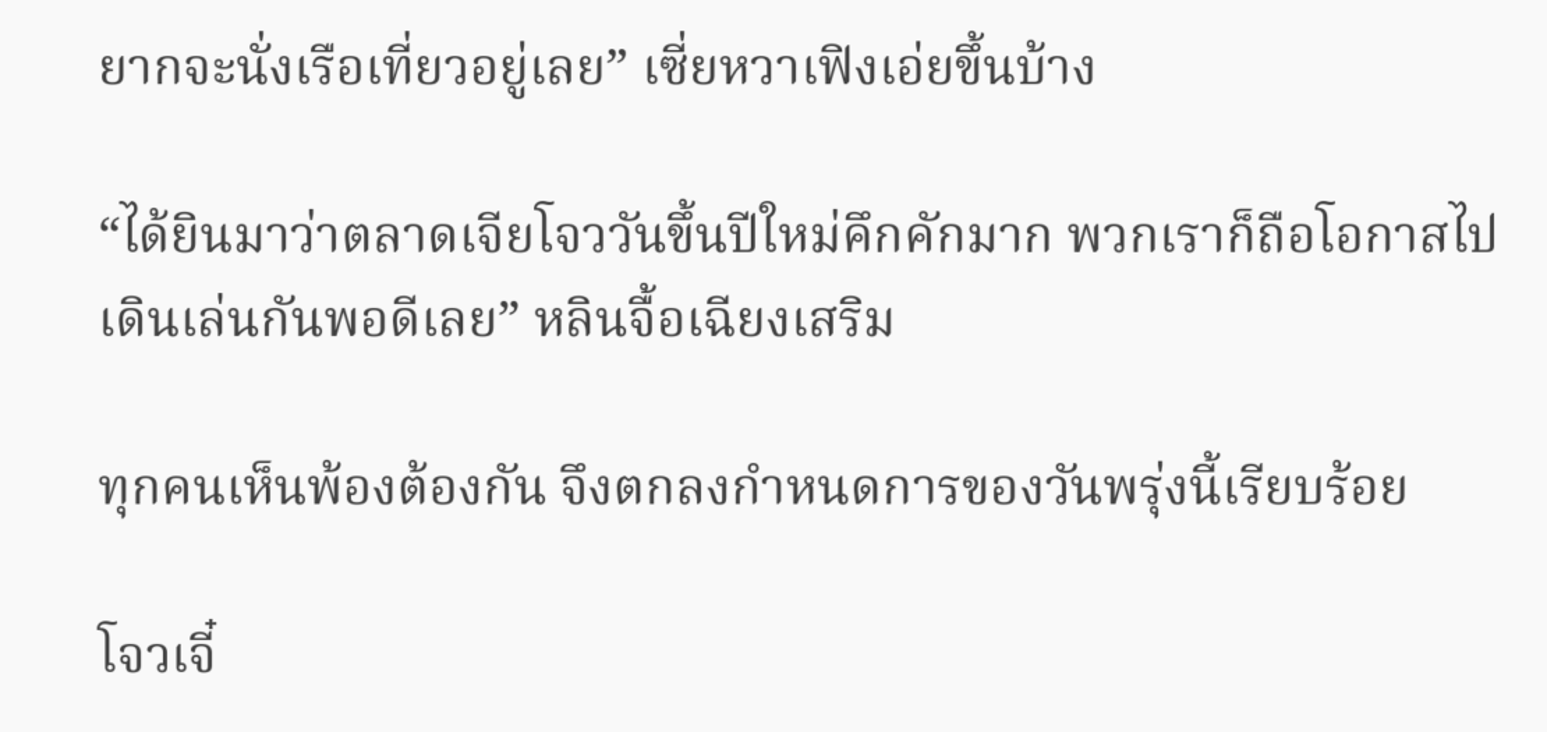ยากจะนั่งเรือเที่ยวอยู่เลย” เซี่ยหวาเฟิงเอ่ยขึ้นบ้าง

“ได้ยินมาว่าตลาดเจียโจววันขึ้นปีใหม่คึกคักมาก พวกเราก็ถือโอกาสไปเดินเล่นกันพอดีเลย” หลินจื้อเฉียงเสริม

ทุกคนเห็นพ้องต้องกัน จึงตกลงกำหนดการของวันพรุ่งนี้เรียบร้อย

โจวเจี๋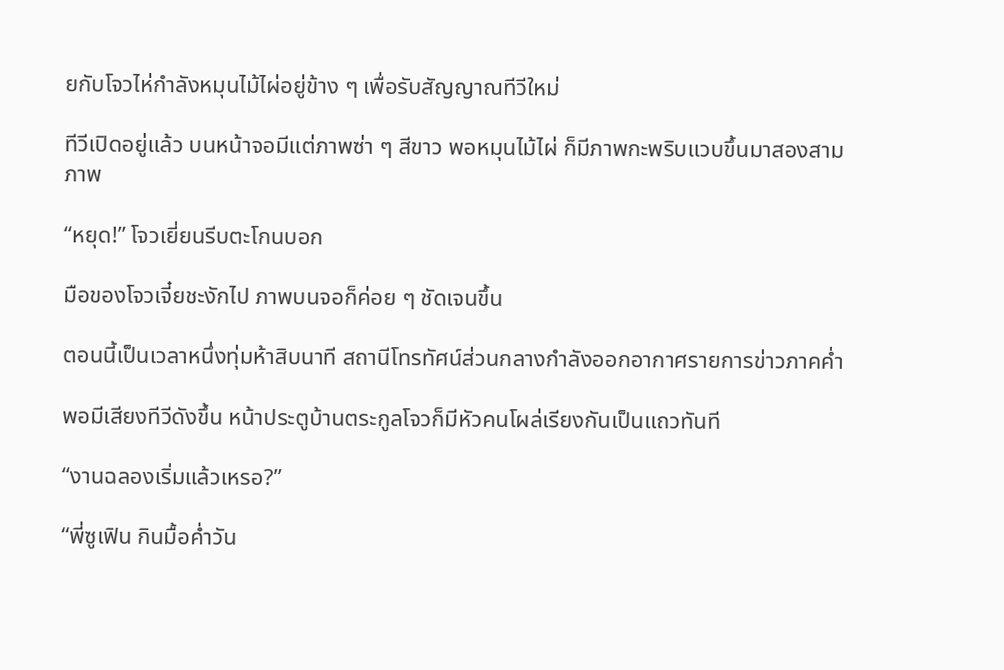ยกับโจวไห่กำลังหมุนไม้ไผ่อยู่ข้าง ๆ เพื่อรับสัญญาณทีวีใหม่

ทีวีเปิดอยู่แล้ว บนหน้าจอมีแต่ภาพซ่า ๆ สีขาว พอหมุนไม้ไผ่ ก็มีภาพกะพริบแวบขึ้นมาสองสามภาพ

“หยุด!” โจวเยี่ยนรีบตะโกนบอก

มือของโจวเจี๋ยชะงักไป ภาพบนจอก็ค่อย ๆ ชัดเจนขึ้น

ตอนนี้เป็นเวลาหนึ่งทุ่มห้าสิบนาที สถานีโทรทัศน์ส่วนกลางกำลังออกอากาศรายการข่าวภาคค่ำ

พอมีเสียงทีวีดังขึ้น หน้าประตูบ้านตระกูลโจวก็มีหัวคนโผล่เรียงกันเป็นแถวทันที

“งานฉลองเริ่มแล้วเหรอ?”

“พี่ซูเฟิน กินมื้อค่ำวัน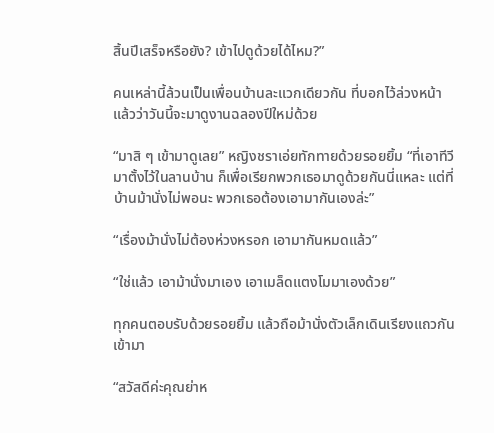สิ้นปีเสร็จหรือยัง? เข้าไปดูด้วยได้ไหม?”

คนเหล่านี้ล้วนเป็นเพื่อนบ้านละแวกเดียวกัน ที่บอกไว้ล่วงหน้าแล้วว่าวันนี้จะมาดูงานฉลองปีใหม่ด้วย

“มาสิ ๆ เข้ามาดูเลย” หญิงชราเอ่ยทักทายด้วยรอยยิ้ม “ที่เอาทีวีมาตั้งไว้ในลานบ้าน ก็เพื่อเรียกพวกเธอมาดูด้วยกันนี่แหละ แต่ที่บ้านม้านั่งไม่พอนะ พวกเธอต้องเอามากันเองล่ะ”

“เรื่องม้านั่งไม่ต้องห่วงหรอก เอามากันหมดแล้ว”

“ใช่แล้ว เอาม้านั่งมาเอง เอาเมล็ดแตงโมมาเองด้วย”

ทุกคนตอบรับด้วยรอยยิ้ม แล้วถือม้านั่งตัวเล็กเดินเรียงแถวกันเข้ามา

“สวัสดีค่ะคุณย่าห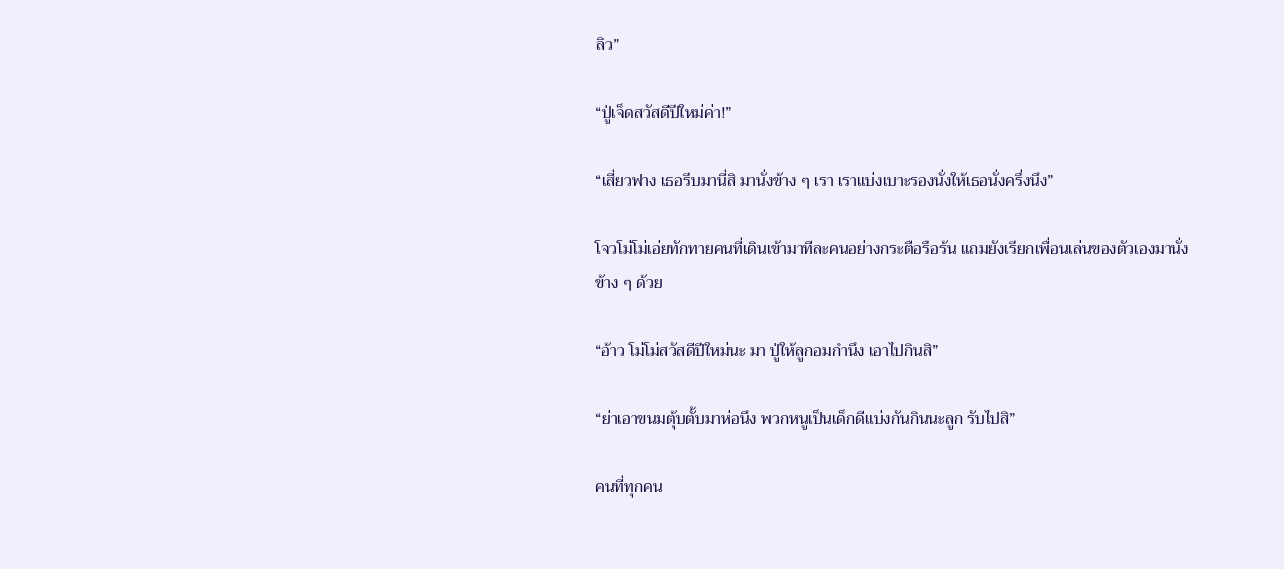ลิว”

“ปู่เจ็ดสวัสดีปีใหม่ค่า!”

“เสี่ยวฟาง เธอรีบมานี่สิ มานั่งข้าง ๆ เรา เราแบ่งเบาะรองนั่งให้เธอนั่งครึ่งนึง”

โจวโม่โม่เอ่ยทักทายคนที่เดินเข้ามาทีละคนอย่างกระตือรือร้น แถมยังเรียกเพื่อนเล่นของตัวเองมานั่งข้าง ๆ ด้วย

“อ้าว โม่โม่สวัสดีปีใหม่นะ มา ปู่ให้ลูกอมกำนึง เอาไปกินสิ”

“ย่าเอาขนมตุ้บตั้บมาห่อนึง พวกหนูเป็นเด็กดีแบ่งกันกินนะลูก รับไปสิ”

คนที่ทุกคน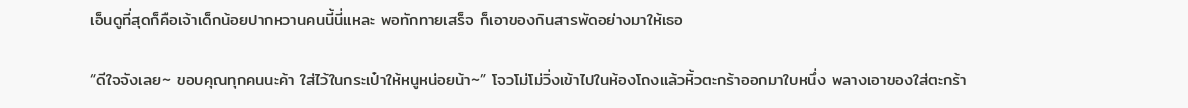เอ็นดูที่สุดก็คือเจ้าเด็กน้อยปากหวานคนนี้นี่แหละ พอทักทายเสร็จ ก็เอาของกินสารพัดอย่างมาให้เธอ

“ดีใจจังเลย~ ขอบคุณทุกคนนะค้า ใส่ไว้ในกระเป๋าให้หนูหน่อยน้า~” โจวโม่โม่วิ่งเข้าไปในห้องโถงแล้วหิ้วตะกร้าออกมาใบหนึ่ง พลางเอาของใส่ตะกร้า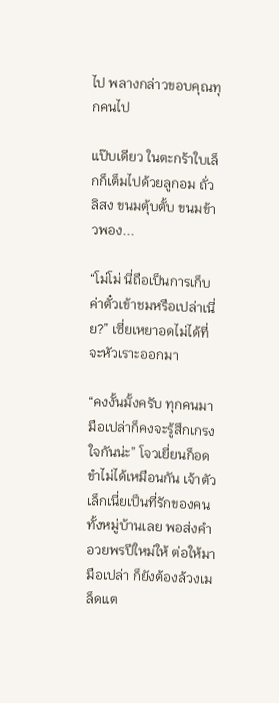ไป พลางกล่าวขอบคุณทุกคนไป

แป๊บเดียว ในตะกร้าใบเล็กก็เต็มไปด้วยลูกอม ถั่วลิสง ขนมตุ้บตั้บ ขนมข้าวพอง...

“โม่โม่ นี่ถือเป็นการเก็บค่าตั๋วเข้าชมหรือเปล่าเนี่ย?” เซี่ยเหยาอดไม่ได้ที่จะหัวเราะออกมา

“คงงั้นมั้งครับ ทุกคนมามือเปล่าก็คงจะรู้สึกเกรงใจกันน่ะ” โจวเยี่ยนก็อดขำไม่ได้เหมือนกัน เจ้าตัวเล็กเนี่ยเป็นที่รักของคนทั้งหมู่บ้านเลย พอส่งคำอวยพรปีใหม่ให้ ต่อให้มามือเปล่า ก็ยังต้องล้วงเมล็ดแต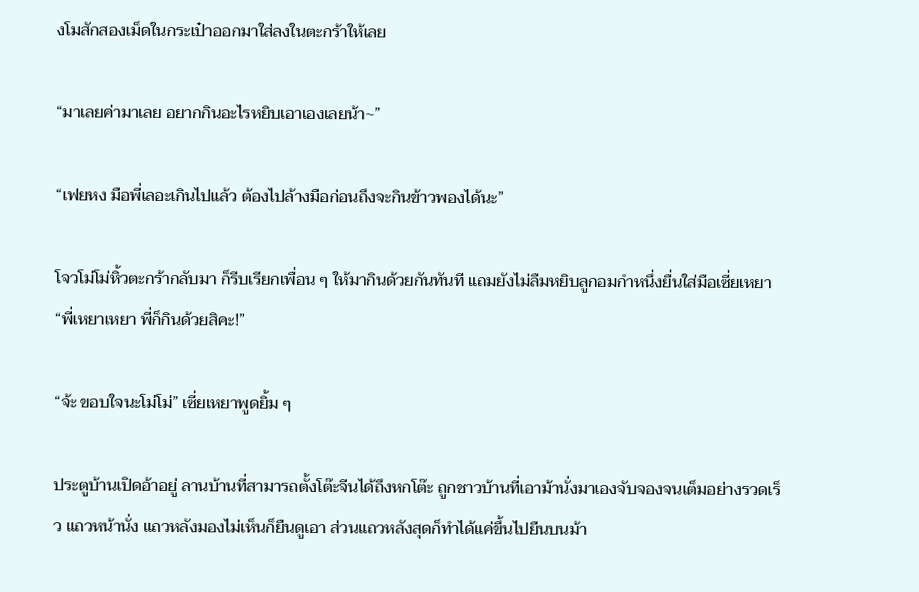งโมสักสองเม็ดในกระเป๋าออกมาใส่ลงในตะกร้าให้เลย

“มาเลยค่ามาเลย อยากกินอะไรหยิบเอาเองเลยน้า~”

“เฟยหง มือพี่เลอะเกินไปแล้ว ต้องไปล้างมือก่อนถึงจะกินข้าวพองได้นะ”

โจวโม่โม่หิ้วตะกร้ากลับมา ก็รีบเรียกเพื่อน ๆ ให้มากินด้วยกันทันที แถมยังไม่ลืมหยิบลูกอมกำหนึ่งยื่นใส่มือเซี่ยเหยา “พี่เหยาเหยา พี่ก็กินด้วยสิคะ!”

“จ้ะ ขอบใจนะโม่โม่” เซี่ยเหยาพูดยิ้ม ๆ

ประตูบ้านเปิดอ้าอยู่ ลานบ้านที่สามารถตั้งโต๊ะจีนได้ถึงหกโต๊ะ ถูกชาวบ้านที่เอาม้านั่งมาเองจับจองจนเต็มอย่างรวดเร็ว แถวหน้านั่ง แถวหลังมองไม่เห็นก็ยืนดูเอา ส่วนแถวหลังสุดก็ทำได้แค่ขึ้นไปยืนบนม้า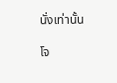นั่งเท่านั้น

โจ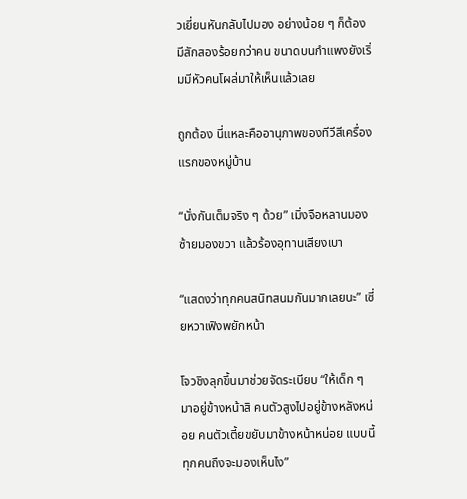วเยี่ยนหันกลับไปมอง อย่างน้อย ๆ ก็ต้องมีสักสองร้อยกว่าคน ขนาดบนกำแพงยังเริ่มมีหัวคนโผล่มาให้เห็นแล้วเลย

ถูกต้อง นี่แหละคืออานุภาพของทีวีสีเครื่องแรกของหมู่บ้าน

“นั่งกันเต็มจริง ๆ ด้วย” เมิ่งจือหลานมองซ้ายมองขวา แล้วร้องอุทานเสียงเบา

“แสดงว่าทุกคนสนิทสนมกันมากเลยนะ” เซี่ยหวาเฟิงพยักหน้า

โจวชิงลุกขึ้นมาช่วยจัดระเบียบ “ให้เด็ก ๆ มาอยู่ข้างหน้าสิ คนตัวสูงไปอยู่ข้างหลังหน่อย คนตัวเตี้ยขยับมาข้างหน้าหน่อย แบบนี้ทุกคนถึงจะมองเห็นไง”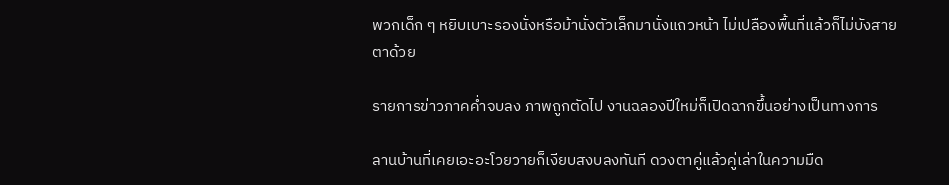พวกเด็ก ๆ หยิบเบาะรองนั่งหรือม้านั่งตัวเล็กมานั่งแถวหน้า ไม่เปลืองพื้นที่แล้วก็ไม่บังสายตาด้วย

รายการข่าวภาคค่ำจบลง ภาพถูกตัดไป งานฉลองปีใหม่ก็เปิดฉากขึ้นอย่างเป็นทางการ

ลานบ้านที่เคยเอะอะโวยวายก็เงียบสงบลงทันที ดวงตาคู่แล้วคู่เล่าในความมืด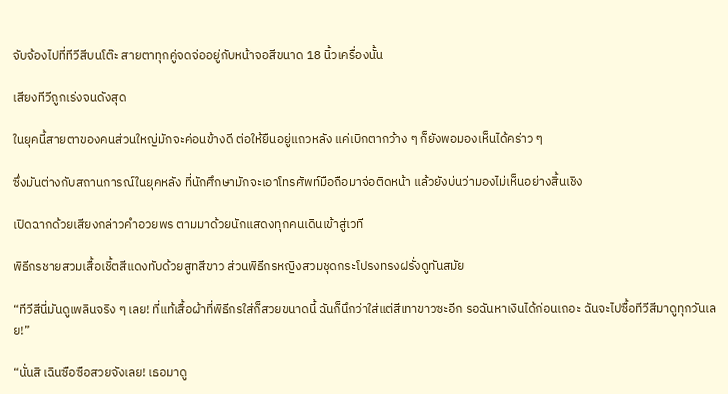จับจ้องไปที่ทีวีสีบนโต๊ะ สายตาทุกคู่จดจ่ออยู่กับหน้าจอสีขนาด 18 นิ้วเครื่องนั้น

เสียงทีวีถูกเร่งจนดังสุด

ในยุคนี้สายตาของคนส่วนใหญ่มักจะค่อนข้างดี ต่อให้ยืนอยู่แถวหลัง แค่เบิกตากว้าง ๆ ก็ยังพอมองเห็นได้คร่าว ๆ

ซึ่งมันต่างกับสถานการณ์ในยุคหลัง ที่นักศึกษามักจะเอาโทรศัพท์มือถือมาจ่อติดหน้า แล้วยังบ่นว่ามองไม่เห็นอย่างสิ้นเชิง

เปิดฉากด้วยเสียงกล่าวคำอวยพร ตามมาด้วยนักแสดงทุกคนเดินเข้าสู่เวที

พิธีกรชายสวมเสื้อเชิ้ตสีแดงทับด้วยสูทสีขาว ส่วนพิธีกรหญิงสวมชุดกระโปรงทรงฝรั่งดูทันสมัย

“ทีวีสีนี่มันดูเพลินจริง ๆ เลย! ที่แท้เสื้อผ้าที่พิธีกรใส่ก็สวยขนาดนี้ ฉันก็นึกว่าใส่แต่สีเทาขาวซะอีก รอฉันหาเงินได้ก่อนเถอะ ฉันจะไปซื้อทีวีสีมาดูทุกวันเลย!”

“นั่นสิ เฉินซือซือสวยจังเลย! เธอมาดู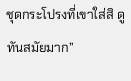ชุดกระโปรงที่เขาใส่สิ ดูทันสมัยมาก”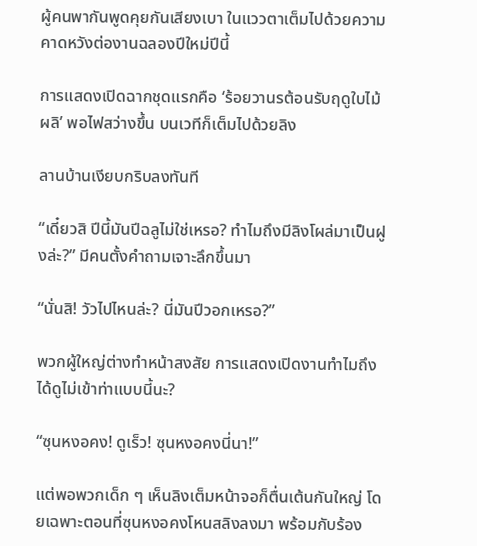ผู้คนพากันพูดคุยกันเสียงเบา ในแววตาเต็มไปด้วยความคาดหวังต่องานฉลองปีใหม่ปีนี้

การแสดงเปิดฉากชุดแรกคือ ‘ร้อยวานรต้อนรับฤดูใบไม้ผลิ’ พอไฟสว่างขึ้น บนเวทีก็เต็มไปด้วยลิง

ลานบ้านเงียบกริบลงทันที

“เดี๋ยวสิ ปีนี้มันปีฉลูไม่ใช่เหรอ? ทำไมถึงมีลิงโผล่มาเป็นฝูงล่ะ?” มีคนตั้งคำถามเจาะลึกขึ้นมา

“นั่นสิ! วัวไปไหนล่ะ? นี่มันปีวอกเหรอ?”

พวกผู้ใหญ่ต่างทำหน้าสงสัย การแสดงเปิดงานทำไมถึงได้ดูไม่เข้าท่าแบบนี้นะ?

“ซุนหงอคง! ดูเร็ว! ซุนหงอคงนี่นา!”

แต่พอพวกเด็ก ๆ เห็นลิงเต็มหน้าจอก็ตื่นเต้นกันใหญ่ โดยเฉพาะตอนที่ซุนหงอคงโหนสลิงลงมา พร้อมกับร้อง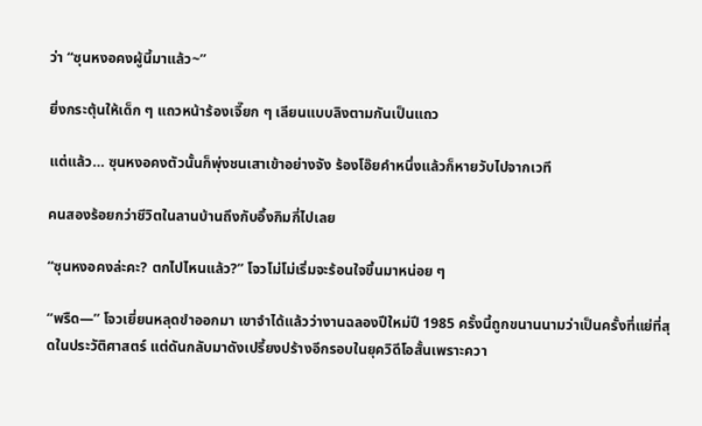ว่า “ซุนหงอคงผู้นี้มาแล้ว~”

ยิ่งกระตุ้นให้เด็ก ๆ แถวหน้าร้องเจี๊ยก ๆ เลียนแบบลิงตามกันเป็นแถว

แต่แล้ว... ซุนหงอคงตัวนั้นก็พุ่งชนเสาเข้าอย่างจัง ร้องโอ๊ยคำหนึ่งแล้วก็หายวับไปจากเวที

คนสองร้อยกว่าชีวิตในลานบ้านถึงกับอึ้งกิมกี่ไปเลย

“ซุนหงอคงล่ะคะ? ตกไปไหนแล้ว?” โจวโม่โม่เริ่มจะร้อนใจขึ้นมาหน่อย ๆ

“พรืด—” โจวเยี่ยนหลุดขำออกมา เขาจำได้แล้วว่างานฉลองปีใหม่ปี 1985 ครั้งนี้ถูกขนานนามว่าเป็นครั้งที่แย่ที่สุดในประวัติศาสตร์ แต่ดันกลับมาดังเปรี้ยงปร้างอีกรอบในยุควิดีโอสั้นเพราะควา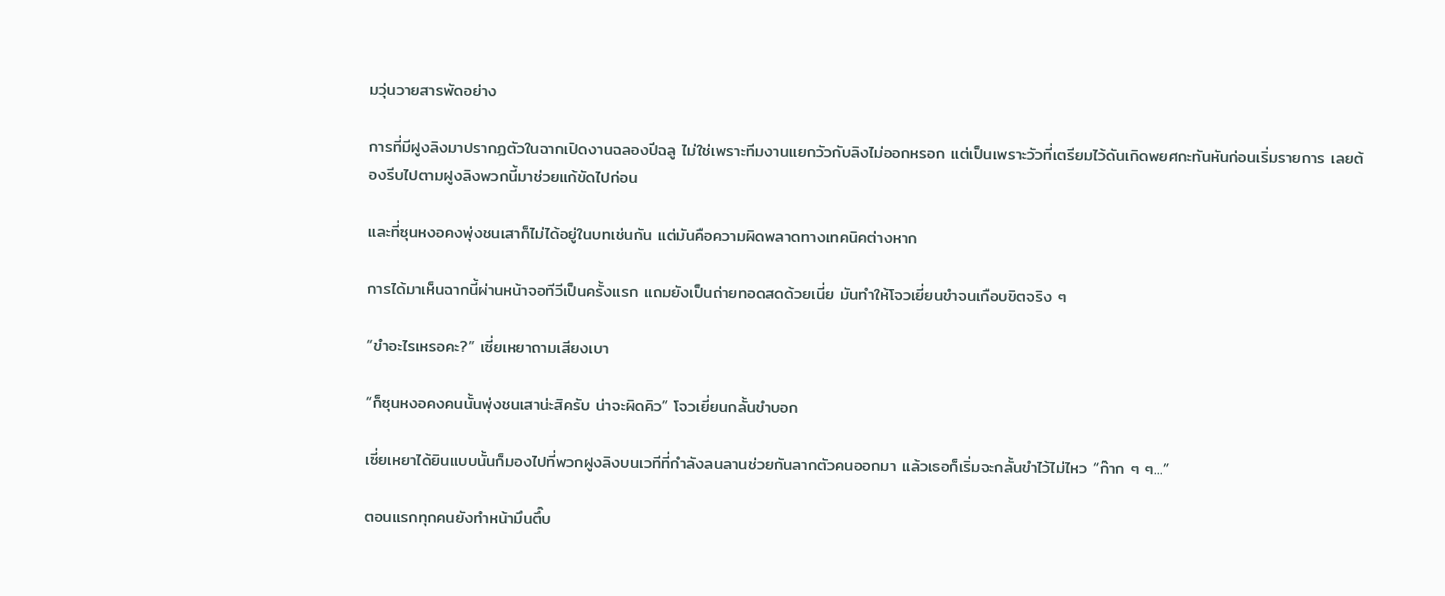มวุ่นวายสารพัดอย่าง

การที่มีฝูงลิงมาปรากฏตัวในฉากเปิดงานฉลองปีฉลู ไม่ใช่เพราะทีมงานแยกวัวกับลิงไม่ออกหรอก แต่เป็นเพราะวัวที่เตรียมไว้ดันเกิดพยศกะทันหันก่อนเริ่มรายการ เลยต้องรีบไปตามฝูงลิงพวกนี้มาช่วยแก้ขัดไปก่อน

และที่ซุนหงอคงพุ่งชนเสาก็ไม่ได้อยู่ในบทเช่นกัน แต่มันคือความผิดพลาดทางเทคนิคต่างหาก

การได้มาเห็นฉากนี้ผ่านหน้าจอทีวีเป็นครั้งแรก แถมยังเป็นถ่ายทอดสดด้วยเนี่ย มันทำให้โจวเยี่ยนขำจนเกือบขิตจริง ๆ

“ขำอะไรเหรอคะ?” เซี่ยเหยาถามเสียงเบา

“ก็ซุนหงอคงคนนั้นพุ่งชนเสาน่ะสิครับ น่าจะผิดคิว” โจวเยี่ยนกลั้นขำบอก

เซี่ยเหยาได้ยินแบบนั้นก็มองไปที่พวกฝูงลิงบนเวทีที่กำลังลนลานช่วยกันลากตัวคนออกมา แล้วเธอก็เริ่มจะกลั้นขำไว้ไม่ไหว “ก๊าก ๆ ๆ...”

ตอนแรกทุกคนยังทำหน้ามึนตึ๊บ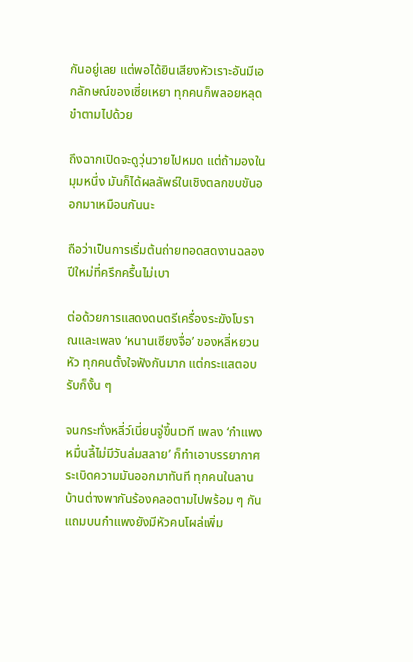กันอยู่เลย แต่พอได้ยินเสียงหัวเราะอันมีเอกลักษณ์ของเซี่ยเหยา ทุกคนก็พลอยหลุดขำตามไปด้วย

ถึงฉากเปิดจะดูวุ่นวายไปหมด แต่ถ้ามองในมุมหนึ่ง มันก็ได้ผลลัพธ์ในเชิงตลกขบขันออกมาเหมือนกันนะ

ถือว่าเป็นการเริ่มต้นถ่ายทอดสดงานฉลองปีใหม่ที่ครึกครื้นไม่เบา

ต่อด้วยการแสดงดนตรีเครื่องระฆังโบราณและเพลง ‘หนานเซียงจื่อ’ ของหลี่หยวนหัว ทุกคนตั้งใจฟังกันมาก แต่กระแสตอบรับก็งั้น ๆ

จนกระทั่งหลี่ว์เนี่ยนจู่ขึ้นเวที เพลง ‘กำแพงหมื่นลี้ไม่มีวันล่มสลาย’ ก็ทำเอาบรรยากาศระเบิดความมันออกมาทันที ทุกคนในลานบ้านต่างพากันร้องคลอตามไปพร้อม ๆ กัน แถมบนกำแพงยังมีหัวคนโผล่เพิ่ม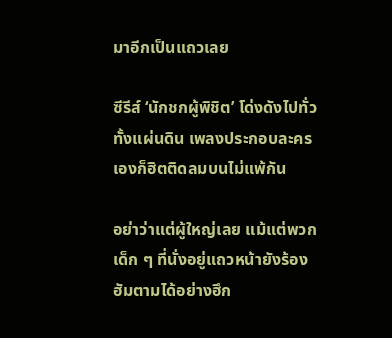มาอีกเป็นแถวเลย

ซีรีส์ ‘นักชกผู้พิชิต’ โด่งดังไปทั่วทั้งแผ่นดิน เพลงประกอบละครเองก็ฮิตติดลมบนไม่แพ้กัน

อย่าว่าแต่ผู้ใหญ่เลย แม้แต่พวกเด็ก ๆ ที่นั่งอยู่แถวหน้ายังร้องฮัมตามได้อย่างฮึก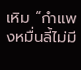เหิม “กำแพงหมื่นลี้ไม่มี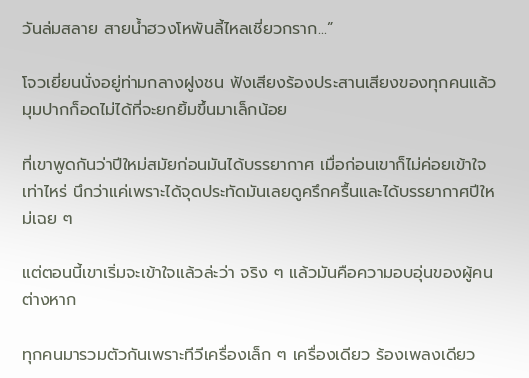วันล่มสลาย สายน้ำฮวงโหพันลี้ไหลเชี่ยวกราก...”

โจวเยี่ยนนั่งอยู่ท่ามกลางฝูงชน ฟังเสียงร้องประสานเสียงของทุกคนแล้ว มุมปากก็อดไม่ได้ที่จะยกยิ้มขึ้นมาเล็กน้อย

ที่เขาพูดกันว่าปีใหม่สมัยก่อนมันได้บรรยากาศ เมื่อก่อนเขาก็ไม่ค่อยเข้าใจเท่าไหร่ นึกว่าแค่เพราะได้จุดประทัดมันเลยดูครึกครื้นและได้บรรยากาศปีใหม่เฉย ๆ

แต่ตอนนี้เขาเริ่มจะเข้าใจแล้วล่ะว่า จริง ๆ แล้วมันคือความอบอุ่นของผู้คนต่างหาก

ทุกคนมารวมตัวกันเพราะทีวีเครื่องเล็ก ๆ เครื่องเดียว ร้องเพลงเดียว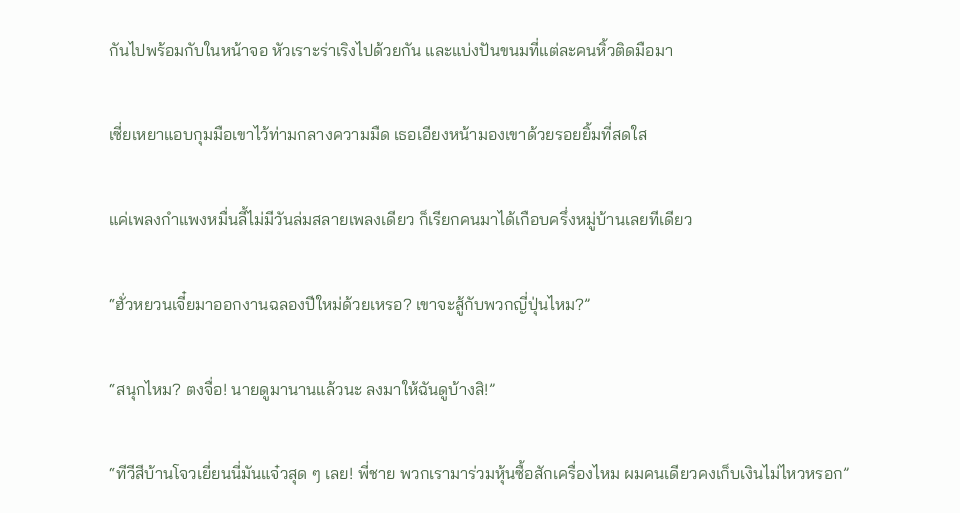กันไปพร้อมกับในหน้าจอ หัวเราะร่าเริงไปด้วยกัน และแบ่งปันขนมที่แต่ละคนหิ้วติดมือมา

เซี่ยเหยาแอบกุมมือเขาไว้ท่ามกลางความมืด เธอเอียงหน้ามองเขาด้วยรอยยิ้มที่สดใส

แค่เพลงกำแพงหมื่นลี้ไม่มีวันล่มสลายเพลงเดียว ก็เรียกคนมาได้เกือบครึ่งหมู่บ้านเลยทีเดียว

“ฮั่วหยวนเจี๋ยมาออกงานฉลองปีใหม่ด้วยเหรอ? เขาจะสู้กับพวกญี่ปุ่นไหม?”

“สนุกไหม? ตงจื่อ! นายดูมานานแล้วนะ ลงมาให้ฉันดูบ้างสิ!”

“ทีวีสีบ้านโจวเยี่ยนนี่มันแจ๋วสุด ๆ เลย! พี่ชาย พวกเรามาร่วมหุ้นซื้อสักเครื่องไหม ผมคนเดียวคงเก็บเงินไม่ไหวหรอก”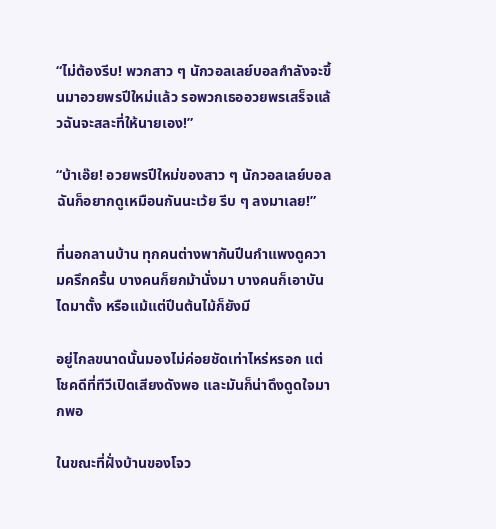“ไม่ต้องรีบ! พวกสาว ๆ นักวอลเลย์บอลกำลังจะขึ้นมาอวยพรปีใหม่แล้ว รอพวกเธออวยพรเสร็จแล้วฉันจะสละที่ให้นายเอง!”

“บ้าเอ๊ย! อวยพรปีใหม่ของสาว ๆ นักวอลเลย์บอลฉันก็อยากดูเหมือนกันนะเว้ย รีบ ๆ ลงมาเลย!”

ที่นอกลานบ้าน ทุกคนต่างพากันปีนกำแพงดูความครึกครื้น บางคนก็ยกม้านั่งมา บางคนก็เอาบันไดมาตั้ง หรือแม้แต่ปีนต้นไม้ก็ยังมี

อยู่ไกลขนาดนั้นมองไม่ค่อยชัดเท่าไหร่หรอก แต่โชคดีที่ทีวีเปิดเสียงดังพอ และมันก็น่าดึงดูดใจมากพอ

ในขณะที่ฝั่งบ้านของโจว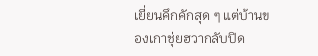เยี่ยนคึกคักสุด ๆ แต่บ้านของเกาชุ่ยฮวากลับปิด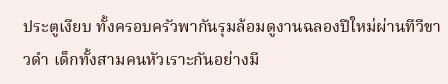ประตูเงียบ ทั้งครอบครัวพากันรุมล้อมดูงานฉลองปีใหม่ผ่านทีวีขาวดำ เด็กทั้งสามคนหัวเราะกันอย่างมี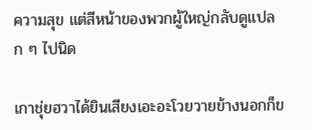ความสุข แต่สีหน้าของพวกผู้ใหญ่กลับดูแปลก ๆ ไปนิด

เกาชุ่ยฮวาได้ยินเสียงเอะอะโวยวายข้างนอกก็ข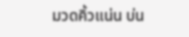มวดคิ้วแน่น บ่น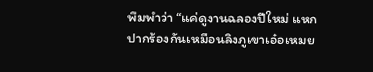พึมพำว่า “แค่ดูงานฉลองปีใหม่ แหกปากร้องกันเหมือนลิงภูเขาเอ๋อเหมย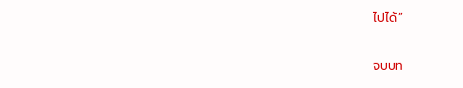ไปได้”

จบบท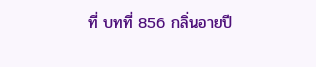ที่ บทที่ 856 กลิ่นอายปี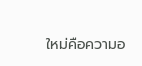ใหม่คือความอ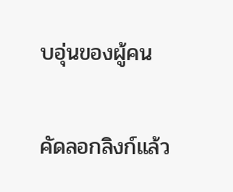บอุ่นของผู้คน

คัดลอกลิงก์แล้ว